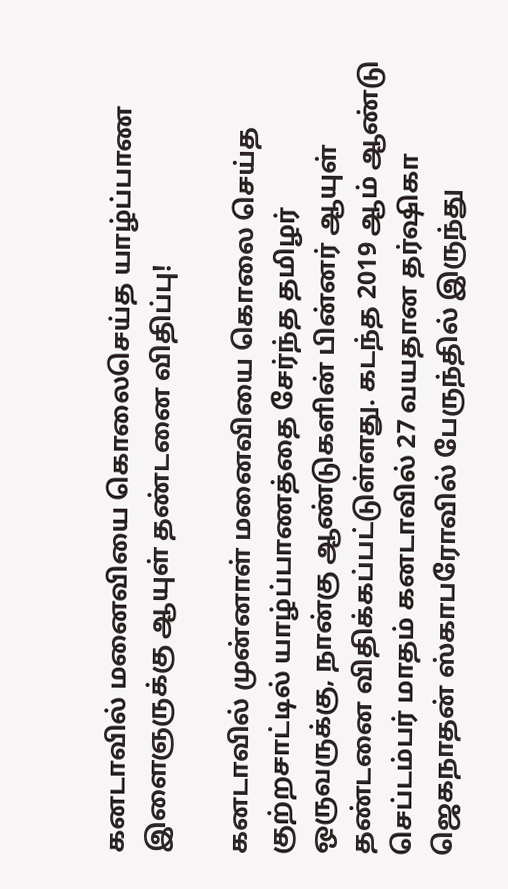கனடாவில் மனைவியை கொலைசெய்த யாழ்ப்பாண இளைஞருக்கு ஆயுள் தண்டனை விதிப்பு!

கனடாவில் முன்னாள் மனைவியை கொலை செய்த குற்றசாட்டில் யாழ்ப்பாணத்தை சேர்ந்த தமிழர் ஒருவருக்கு, நான்கு ஆண்டுகளின் பின்னர் ஆயுள் தண்டனை விதிக்கப்பட்டுள்ளது. கடந்த 2019 ஆம் ஆண்டு செப்டம்பர் மாதம் கனடாவில் 27 வயதான தர்ஷிகா ஜெகநாதன் ஸ்காபரோவில் பேருந்தில் இருந்து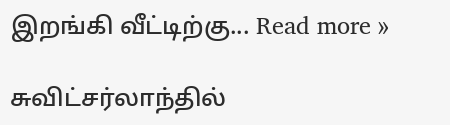இறங்கி வீட்டிற்கு... Read more »

சுவிட்சர்லாந்தில்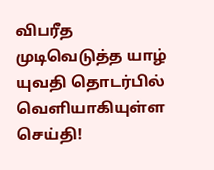விபரீத முடிவெடுத்த யாழ் யுவதி தொடர்பில் வெளியாகியுள்ள செய்தி!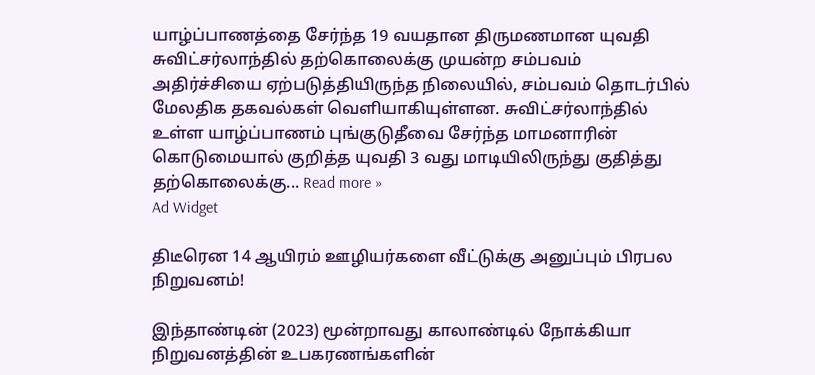யாழ்ப்பாணத்தை சேர்ந்த 19 வயதான திருமணமான யுவதி சுவிட்சர்லாந்தில் தற்கொலைக்கு முயன்ற சம்பவம் அதிர்ச்சியை ஏற்படுத்தியிருந்த நிலையில், சம்பவம் தொடர்பில் மேலதிக தகவல்கள் வெளியாகியுள்ளன. சுவிட்சர்லாந்தில் உள்ள யாழ்ப்பாணம் புங்குடுதீவை சேர்ந்த மாமனாரின் கொடுமையால் குறித்த யுவதி 3 வது மாடியிலிருந்து குதித்து தற்கொலைக்கு... Read more »
Ad Widget

திடீரென 14 ஆயிரம் ஊழியர்களை வீட்டுக்கு அனுப்பும் பிரபல நிறுவனம்!

இந்தாண்டின் (2023) மூன்றாவது காலாண்டில் நோக்கியா நிறுவனத்தின் உபகரணங்களின்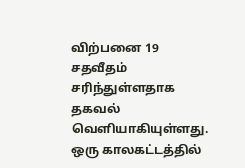விற்பனை 19 சதவீதம் சரிந்துள்ளதாக தகவல் வெளியாகியுள்ளது. ஒரு காலகட்டத்தில்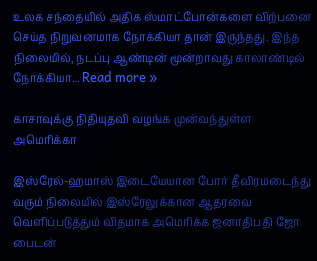உலக சந்தையில் அதிக ஸ்மாட்போன்களை விற்பனை செய்த நிறுவனமாக நோக்கியா தான் இருந்தது. இந்த நிலையில், நடப்பு ஆண்டின் மூன்றாவது காலாண்டில் நோக்கியா... Read more »

காசாவுக்கு நிதியுதவி வழங்க முன்வந்துள்ள அமெரிக்கா

இஸ்ரேல்-ஹமாஸ் இடையேயான போர் தீவிரமடைந்து வரும் நிலையில் இஸ்ரேலுக்கான ஆதரவை வெளிப்படுத்தும் விதமாக அமெரிக்க ஜனாதிபதி ஜோ பைடன்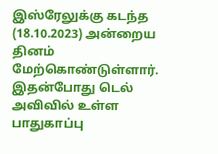இஸ்ரேலுக்கு கடந்த (18.10.2023) அன்றைய தினம் மேற்கொண்டுள்ளார். இதன்போது டெல் அவிவில் உள்ள பாதுகாப்பு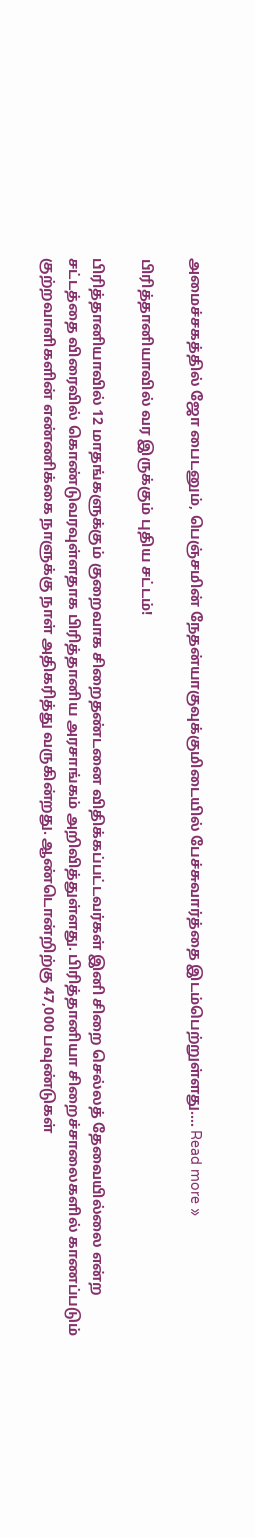அமைச்சகத்தில் ஜோ பைடனும், பெஞ்சமின் நேதன்யாகுவுக்குமிடையில் பேச்சுவார்த்தை இடம்பெற்றுள்ளது.... Read more »

பிரித்தானியாவில் வர இருக்கும் புதிய சட்டம்!

பிரித்தானியாவில் 12 மாதங்களுக்கும் குறைவாக சிறைதண்டனை விதிக்கப்பட்டவர்கள் இனி சிறை செல்லத் தேவையில்லை என்ற சட்டத்தை விரைவில் கொண்டுவரவுள்ளதாக பிரித்தானிய அரசாங்கம் அறிவித்துள்ளது. பிரித்தானியா சிறைச்சாலைகளில் காணப்படும் குற்றவாளிகளின் எண்ணிக்கை நாளுக்கு நாள் அதிகரித்து வருகின்றது. ஆண்டொன்றிற்கு 47,000 பவுண்டுகள்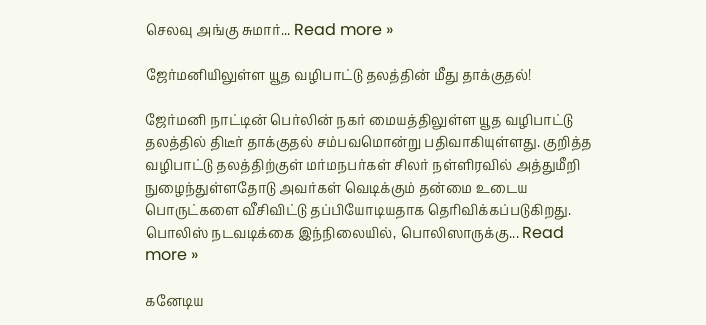செலவு அங்கு சுமார்... Read more »

ஜேர்மனியிலுள்ள யூத வழிபாட்டு தலத்தின் மீது தாக்குதல்!

ஜேர்மனி நாட்டின் பெர்லின் நகர் மையத்திலுள்ள யூத வழிபாட்டு தலத்தில் திடீர் தாக்குதல் சம்பவமொன்று பதிவாகியுள்ளது. குறித்த வழிபாட்டு தலத்திற்குள் மர்மநபர்கள் சிலர் நள்ளிரவில் அத்துமீறி நுழைந்துள்ளதோடு அவர்கள் வெடிக்கும் தன்மை உடைய பொருட்களை வீசிவிட்டு தப்பியோடியதாக தெரிவிக்கப்படுகிறது. பொலிஸ் நடவடிக்கை இந்நிலையில், பொலிஸாருக்கு... Read more »

கனேடிய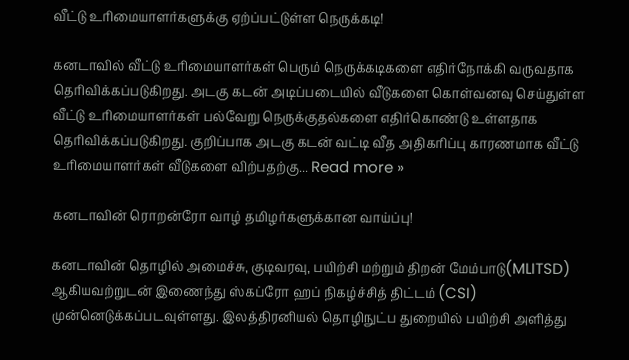வீட்டு உரிமையாளர்களுக்கு ஏற்ப்பட்டுள்ள நெருக்கடி!

கனடாவில் வீட்டு உரிமையாளர்கள் பெரும் நெருக்கடிகளை எதிர்நோக்கி வருவதாக தெரிவிக்கப்படுகிறது. அடகு கடன் அடிப்படையில் வீடுகளை கொள்வனவு செய்துள்ள வீட்டு உரிமையாளர்கள் பல்வேறு நெருக்குதல்களை எதிர்கொண்டு உள்ளதாக தெரிவிக்கப்படுகிறது. குறிப்பாக அடகு கடன் வட்டி வீத அதிகரிப்பு காரணமாக வீட்டு உரிமையாளர்கள் வீடுகளை விற்பதற்கு... Read more »

கனடாவின் ரொறன்ரோ வாழ் தமிழர்களுக்கான வாய்ப்பு!

கனடாவின் தொழில் அமைச்சு, குடிவரவு, பயிற்சி மற்றும் திறன் மேம்பாடு(MLITSD) ஆகியவற்றுடன் இணைந்து ஸ்கப்ரோ ஹப் நிகழ்ச்சித் திட்டம் (CSI) முன்னெடுக்கப்படவுள்ளது. இலத்திரனியல் தொழிநுட்ப துறையில் பயிற்சி அளித்து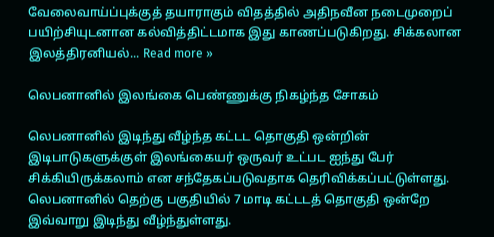வேலைவாய்ப்புக்குத் தயாராகும் விதத்தில் அதிநவீன நடைமுறைப் பயிற்சியுடனான கல்வித்திட்டமாக இது காணப்படுகிறது. சிக்கலான இலத்திரனியல்... Read more »

லெபனானில் இலங்கை பெண்ணுக்கு நிகழ்ந்த சோகம்

லெபனானில் இடிந்து வீழ்ந்த கட்டட தொகுதி ஒன்றின் இடிபாடுகளுக்குள் இலங்கையர் ஒருவர் உட்பட ஐந்து பேர் சிக்கியிருக்கலாம் என சந்தேகப்படுவதாக தெரிவிக்கப்பட்டுள்ளது. லெபனானில் தெற்கு பகுதியில் 7 மாடி கட்டடத் தொகுதி ஒன்றே இவ்வாறு இடிந்து வீழ்ந்துள்ளது.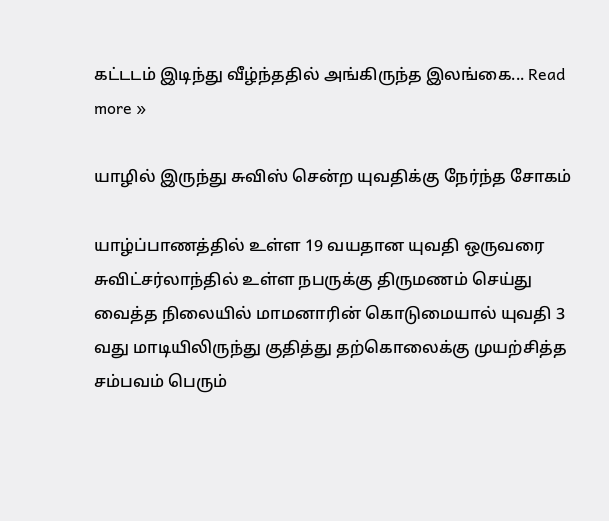கட்டடம் இடிந்து வீழ்ந்ததில் அங்கிருந்த இலங்கை... Read more »

யாழில் இருந்து சுவிஸ் சென்ற யுவதிக்கு நேர்ந்த சோகம்

யாழ்ப்பாணத்தில் உள்ள 19 வயதான யுவதி ஒருவரை சுவிட்சர்லாந்தில் உள்ள நபருக்கு திருமணம் செய்து வைத்த நிலையில் மாமனாரின் கொடுமையால் யுவதி 3 வது மாடியிலிருந்து குதித்து தற்கொலைக்கு முயற்சித்த சம்பவம் பெரும்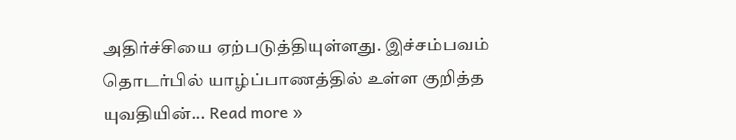அதிர்ச்சியை ஏற்படுத்தியுள்ளது. இச்சம்பவம் தொடர்பில் யாழ்ப்பாணத்தில் உள்ள குறித்த யுவதியின்... Read more »